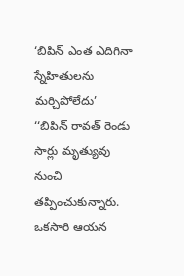‘బిపిన్ ఎంత ఎదిగినా స్నేహితులను మర్చిపోలేదు’
‘‘బిపిన్ రావత్ రెండు సార్లు మృత్యువు నుంచి తప్పించుకున్నారు. ఒకసారి ఆయన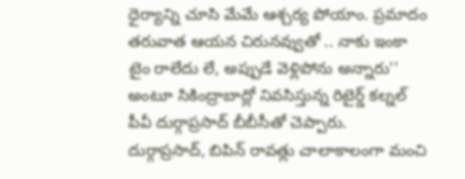ధైర్యాన్ని చూసి మేమే ఆశ్చర్య పోయాం. ప్రమాదం తరువాత ఆయన చిరునవ్వుతో .. నాకు ఇంకా టైం రాలేదు లే, అప్పుడే వెళ్లిపోను అన్నారు'' అంటూ సికింద్రాబాద్లో నివసిస్తున్న రిటైర్డ్ కల్నల్ పీవీ దుర్గాప్రసాద్ బీబీసీతో చెప్పారు.
దుర్గాప్రసాద్, బిపిన్ రావత్లు చాలాకాలంగా మంచి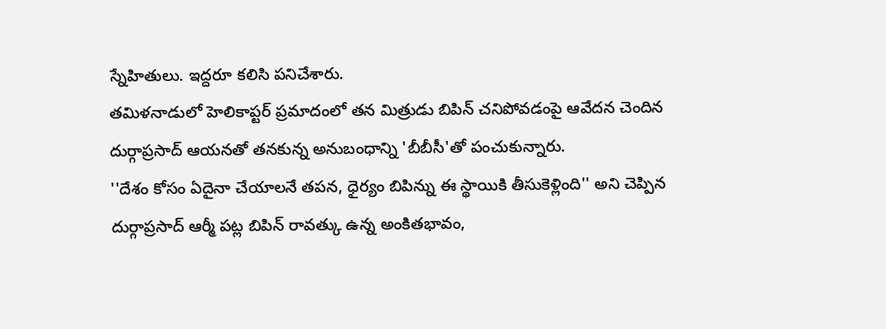స్నేహితులు. ఇద్దరూ కలిసి పనిచేశారు.
తమిళనాడులో హెలికాప్టర్ ప్రమాదంలో తన మిత్రుడు బిపిన్ చనిపోవడంపై ఆవేదన చెందిన దుర్గాప్రసాద్ ఆయనతో తనకున్న అనుబంధాన్ని 'బీబీసీ'తో పంచుకున్నారు.
''దేశం కోసం ఏదైనా చేయాలనే తపన, ధైర్యం బిపిన్ను ఈ స్థాయికి తీసుకెళ్లింది'' అని చెప్పిన దుర్గాప్రసాద్ ఆర్మీ పట్ల బిపిన్ రావత్కు ఉన్న అంకితభావం,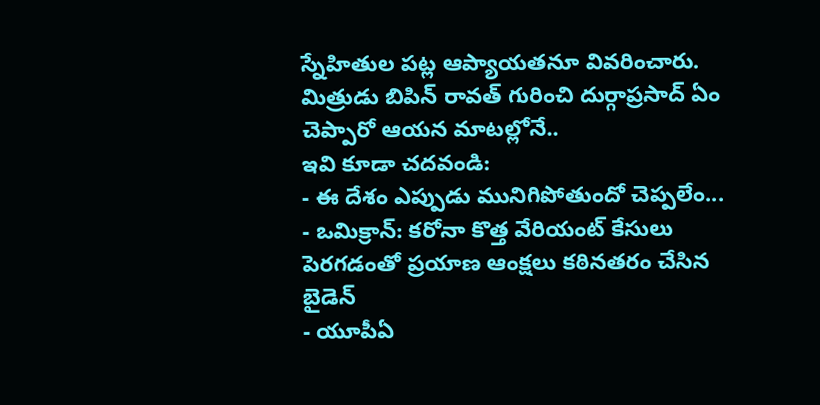స్నేహితుల పట్ల ఆప్యాయతనూ వివరించారు.
మిత్రుడు బిపిన్ రావత్ గురించి దుర్గాప్రసాద్ ఏం చెప్పారో ఆయన మాటల్లోనే..
ఇవి కూడా చదవండి:
- ఈ దేశం ఎప్పుడు మునిగిపోతుందో చెప్పలేం...
- ఒమిక్రాన్: కరోనా కొత్త వేరియంట్ కేసులు పెరగడంతో ప్రయాణ ఆంక్షలు కఠినతరం చేసిన బైడెన్
- యూపీఏ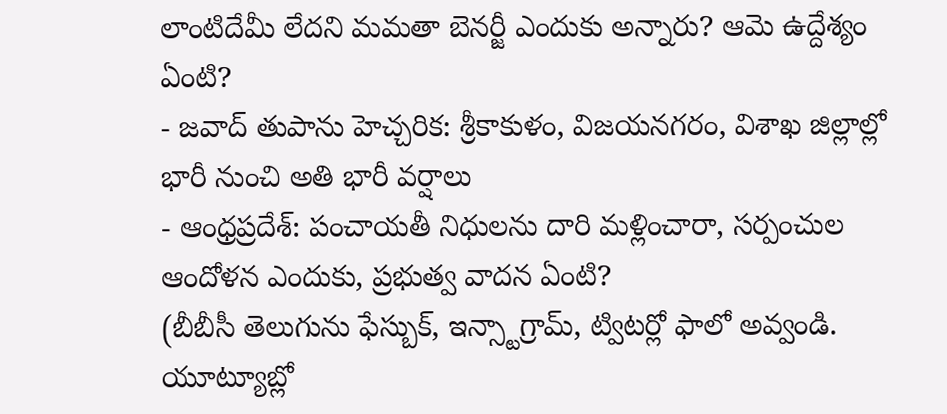లాంటిదేమీ లేదని మమతా బెనర్జీ ఎందుకు అన్నారు? ఆమె ఉద్దేశ్యం ఏంటి?
- జవాద్ తుపాను హెచ్చరిక: శ్రీకాకుళం, విజయనగరం, విశాఖ జిల్లాల్లో భారీ నుంచి అతి భారీ వర్షాలు
- ఆంధ్రప్రదేశ్: పంచాయతీ నిధులను దారి మళ్లించారా, సర్పంచుల ఆందోళన ఎందుకు, ప్రభుత్వ వాదన ఏంటి?
(బీబీసీ తెలుగును ఫేస్బుక్, ఇన్స్టాగ్రామ్, ట్విటర్లో ఫాలో అవ్వండి. యూట్యూబ్లో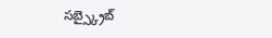సబ్స్క్రైబ్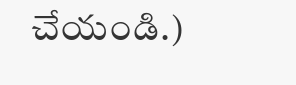చేయండి.)